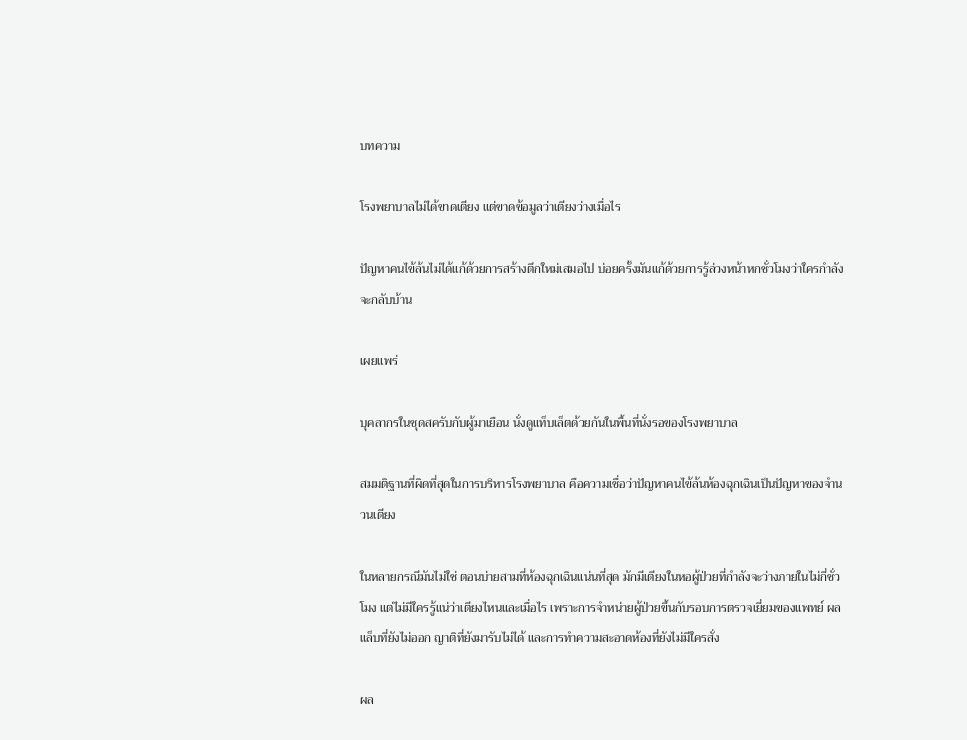บทความ

โรงพยาบาลไม่ได้ขาดเตียง แต่ขาดข้อมูลว่าเตียงว่างเมื่อไร

ปัญหาคนไข้ล้นไม่ได้แก้ด้วยการสร้างตึกใหม่เสมอไป บ่อยครั้งมันแก้ด้วยการรู้ล่วงหน้าหกชั่วโมงว่าใครกำลังจะกลับบ้าน

เผยแพร่

บุคลากรในชุดสครับกับผู้มาเยือน นั่งดูแท็บเล็ตด้วยกันในพื้นที่นั่งรอของโรงพยาบาล

สมมติฐานที่ผิดที่สุดในการบริหารโรงพยาบาล คือความเชื่อว่าปัญหาคนไข้ล้นห้องฉุกเฉินเป็นปัญหาของจำนวนเตียง

ในหลายกรณีมันไม่ใช่ ตอนบ่ายสามที่ห้องฉุกเฉินแน่นที่สุด มักมีเตียงในหอผู้ป่วยที่กำลังจะว่างภายในไม่กี่ชั่วโมง แต่ไม่มีใครรู้แน่ว่าเตียงไหนและเมื่อไร เพราะการจำหน่ายผู้ป่วยขึ้นกับรอบการตรวจเยี่ยมของแพทย์ ผลแล็บที่ยังไม่ออก ญาติที่ยังมารับไม่ได้ และการทำความสะอาดห้องที่ยังไม่มีใครสั่ง

ผล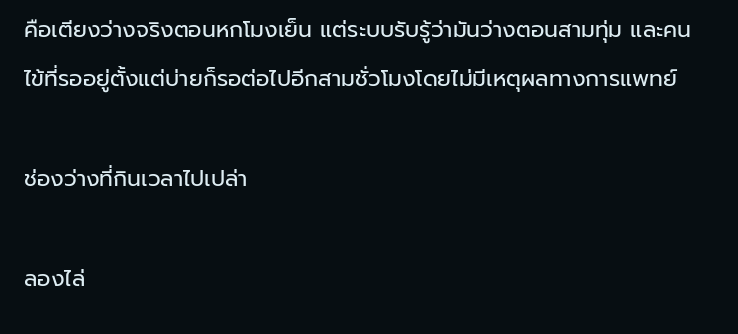คือเตียงว่างจริงตอนหกโมงเย็น แต่ระบบรับรู้ว่ามันว่างตอนสามทุ่ม และคนไข้ที่รออยู่ตั้งแต่บ่ายก็รอต่อไปอีกสามชั่วโมงโดยไม่มีเหตุผลทางการแพทย์

ช่องว่างที่กินเวลาไปเปล่า

ลองไล่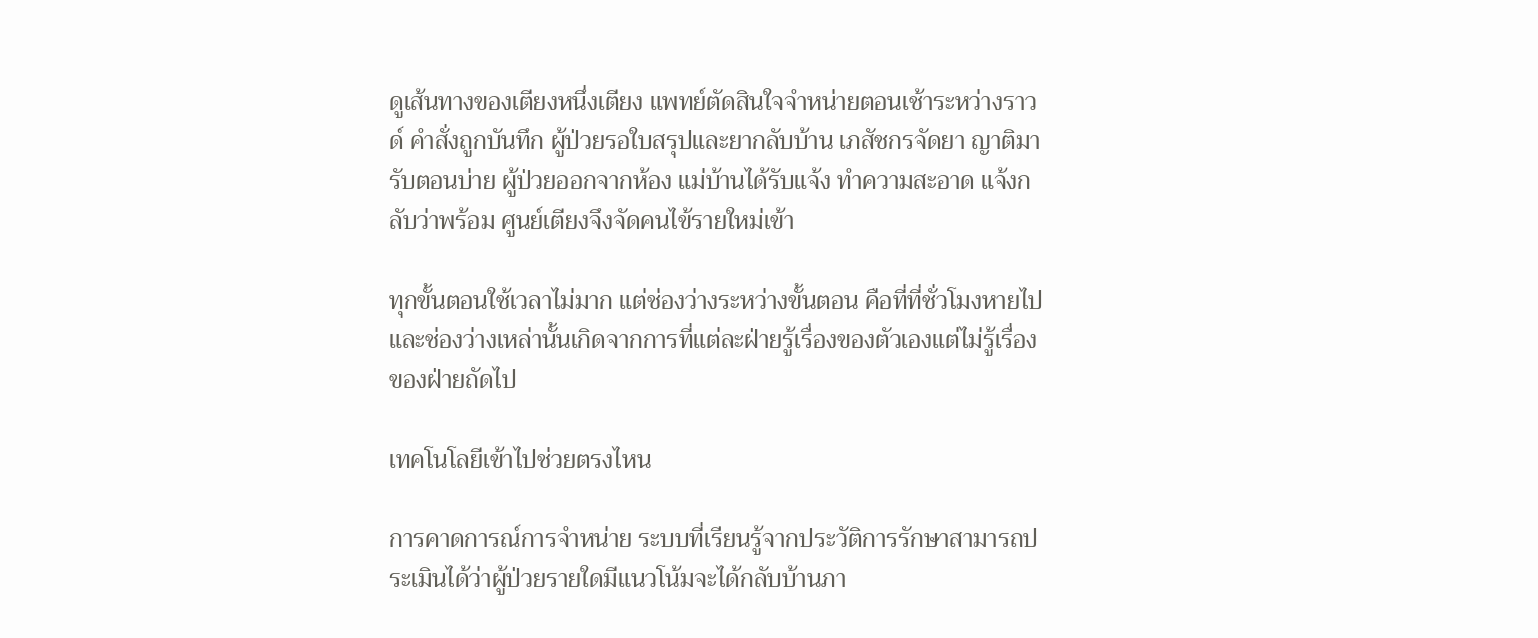ดูเส้นทางของเตียงหนึ่งเตียง แพทย์ตัดสินใจจำหน่ายตอนเช้าระหว่างราวด์ คำสั่งถูกบันทึก ผู้ป่วยรอใบสรุปและยากลับบ้าน เภสัชกรจัดยา ญาติมารับตอนบ่าย ผู้ป่วยออกจากห้อง แม่บ้านได้รับแจ้ง ทำความสะอาด แจ้งกลับว่าพร้อม ศูนย์เตียงจึงจัดคนไข้รายใหม่เข้า

ทุกขั้นตอนใช้เวลาไม่มาก แต่ช่องว่างระหว่างขั้นตอน คือที่ที่ชั่วโมงหายไป และช่องว่างเหล่านั้นเกิดจากการที่แต่ละฝ่ายรู้เรื่องของตัวเองแต่ไม่รู้เรื่องของฝ่ายถัดไป

เทคโนโลยีเข้าไปช่วยตรงไหน

การคาดการณ์การจำหน่าย ระบบที่เรียนรู้จากประวัติการรักษาสามารถประเมินได้ว่าผู้ป่วยรายใดมีแนวโน้มจะได้กลับบ้านภา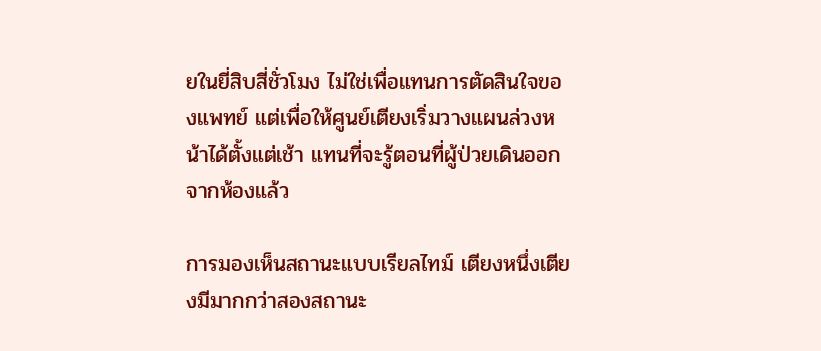ยในยี่สิบสี่ชั่วโมง ไม่ใช่เพื่อแทนการตัดสินใจของแพทย์ แต่เพื่อให้ศูนย์เตียงเริ่มวางแผนล่วงหน้าได้ตั้งแต่เช้า แทนที่จะรู้ตอนที่ผู้ป่วยเดินออกจากห้องแล้ว

การมองเห็นสถานะแบบเรียลไทม์ เตียงหนึ่งเตียงมีมากกว่าสองสถานะ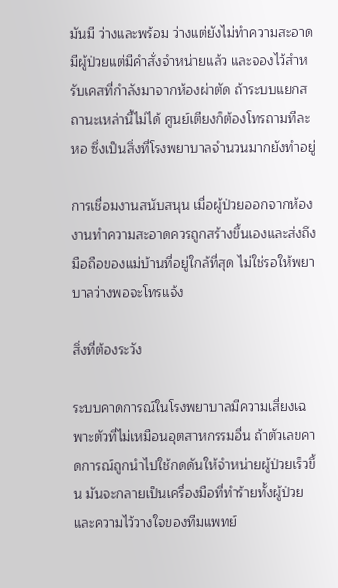มันมี ว่างและพร้อม ว่างแต่ยังไม่ทำความสะอาด มีผู้ป่วยแต่มีคำสั่งจำหน่ายแล้ว และจองไว้สำหรับเคสที่กำลังมาจากห้องผ่าตัด ถ้าระบบแยกสถานะเหล่านี้ไม่ได้ ศูนย์เตียงก็ต้องโทรถามทีละหอ ซึ่งเป็นสิ่งที่โรงพยาบาลจำนวนมากยังทำอยู่

การเชื่อมงานสนับสนุน เมื่อผู้ป่วยออกจากห้อง งานทำความสะอาดควรถูกสร้างขึ้นเองและส่งถึงมือถือของแม่บ้านที่อยู่ใกล้ที่สุด ไม่ใช่รอให้พยาบาลว่างพอจะโทรแจ้ง

สิ่งที่ต้องระวัง

ระบบคาดการณ์ในโรงพยาบาลมีความเสี่ยงเฉพาะตัวที่ไม่เหมือนอุตสาหกรรมอื่น ถ้าตัวเลขคาดการณ์ถูกนำไปใช้กดดันให้จำหน่ายผู้ป่วยเร็วขึ้น มันจะกลายเป็นเครื่องมือที่ทำร้ายทั้งผู้ป่วยและความไว้วางใจของทีมแพทย์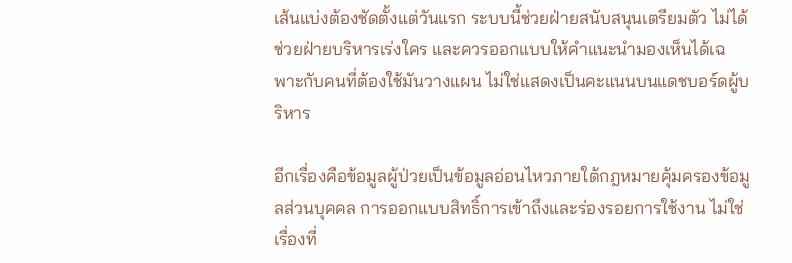เส้นแบ่งต้องชัดตั้งแต่วันแรก ระบบนี้ช่วยฝ่ายสนับสนุนเตรียมตัว ไม่ได้ช่วยฝ่ายบริหารเร่งใคร และควรออกแบบให้คำแนะนำมองเห็นได้เฉพาะกับคนที่ต้องใช้มันวางแผน ไม่ใช่แสดงเป็นคะแนนบนแดชบอร์ดผู้บริหาร

อีกเรื่องคือข้อมูลผู้ป่วยเป็นข้อมูลอ่อนไหวภายใต้กฎหมายคุ้มครองข้อมูลส่วนบุคคล การออกแบบสิทธิ์การเข้าถึงและร่องรอยการใช้งาน ไม่ใช่เรื่องที่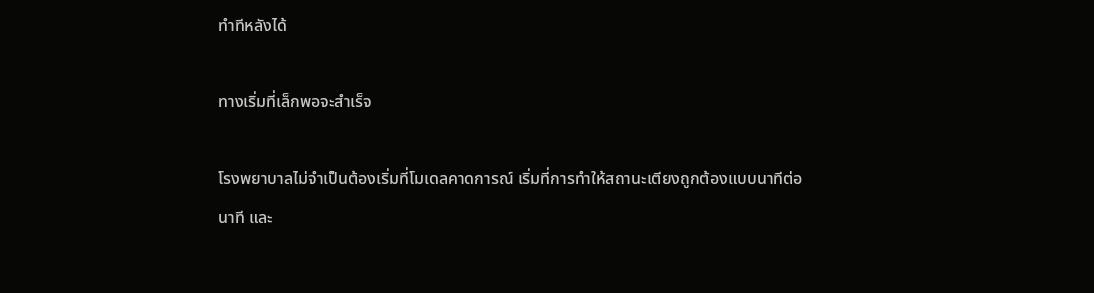ทำทีหลังได้

ทางเริ่มที่เล็กพอจะสำเร็จ

โรงพยาบาลไม่จำเป็นต้องเริ่มที่โมเดลคาดการณ์ เริ่มที่การทำให้สถานะเตียงถูกต้องแบบนาทีต่อนาที และ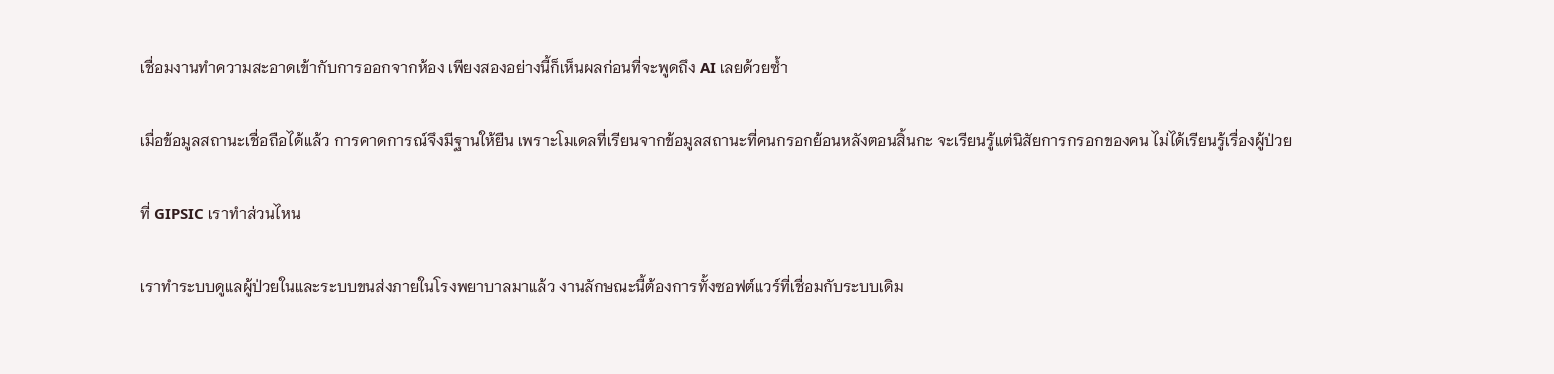เชื่อมงานทำความสะอาดเข้ากับการออกจากห้อง เพียงสองอย่างนี้ก็เห็นผลก่อนที่จะพูดถึง AI เลยด้วยซ้ำ

เมื่อข้อมูลสถานะเชื่อถือได้แล้ว การคาดการณ์จึงมีฐานให้ยืน เพราะโมเดลที่เรียนจากข้อมูลสถานะที่คนกรอกย้อนหลังตอนสิ้นกะ จะเรียนรู้แต่นิสัยการกรอกของคน ไม่ได้เรียนรู้เรื่องผู้ป่วย

ที่ GIPSIC เราทำส่วนไหน

เราทำระบบดูแลผู้ป่วยในและระบบขนส่งภายในโรงพยาบาลมาแล้ว งานลักษณะนี้ต้องการทั้งซอฟต์แวร์ที่เชื่อมกับระบบเดิม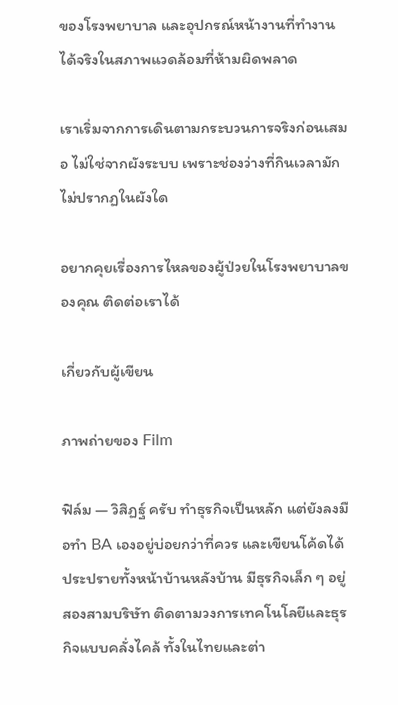ของโรงพยาบาล และอุปกรณ์หน้างานที่ทำงานได้จริงในสภาพแวดล้อมที่ห้ามผิดพลาด

เราเริ่มจากการเดินตามกระบวนการจริงก่อนเสมอ ไม่ใช่จากผังระบบ เพราะช่องว่างที่กินเวลามักไม่ปรากฏในผังใด

อยากคุยเรื่องการไหลของผู้ป่วยในโรงพยาบาลของคุณ ติดต่อเราได้

เกี่ยวกับผู้เขียน

ภาพถ่ายของ Film

ฟิล์ม — วิสิฏฐ์ ครับ ทำธุรกิจเป็นหลัก แต่ยังลงมือทำ BA เองอยู่บ่อยกว่าที่ควร และเขียนโค้ดได้ประปรายทั้งหน้าบ้านหลังบ้าน มีธุรกิจเล็ก ๆ อยู่สองสามบริษัท ติดตามวงการเทคโนโลยีและธุรกิจแบบคลั่งไคล้ ทั้งในไทยและต่า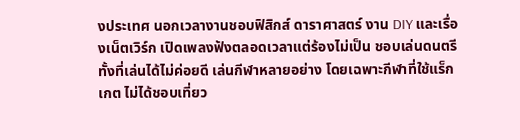งประเทศ นอกเวลางานชอบฟิสิกส์ ดาราศาสตร์ งาน DIY และเรื่องเน็ตเวิร์ก เปิดเพลงฟังตลอดเวลาแต่ร้องไม่เป็น ชอบเล่นดนตรีทั้งที่เล่นได้ไม่ค่อยดี เล่นกีฬาหลายอย่าง โดยเฉพาะกีฬาที่ใช้แร็กเกต ไม่ได้ชอบเที่ยว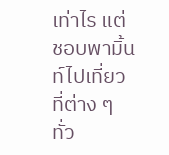เท่าไร แต่ชอบพามิ้นท์ไปเที่ยวที่ต่าง ๆ ทั่ว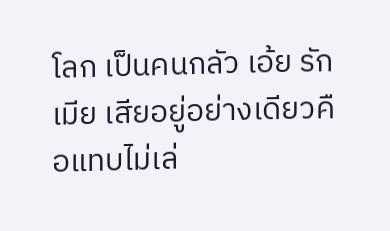โลก เป็นคนกลัว เอ้ย รักเมีย เสียอยู่อย่างเดียวคือแทบไม่เล่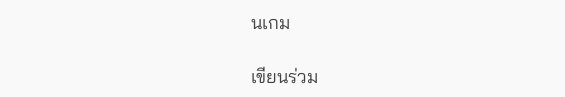นเกม

เขียนร่วม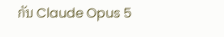กับ Claude Opus 5